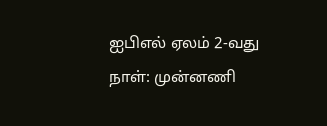ஐபிஎல் ஏலம் 2-வது நாள்: முன்னணி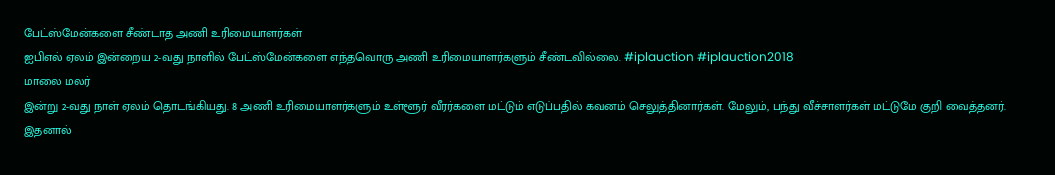பேட்ஸ்மேன்களை சீண்டாத அணி உரிமையாளர்கள்
ஐபிஎல் ஏலம் இன்றைய 2-வது நாளில் பேட்ஸ்மேன்களை எந்தவொரு அணி உரிமையாளர்களும் சீண்டவில்லை. #iplauction #iplauction2018
மாலை மலர்
இன்று 2-வது நாள் ஏலம் தொடங்கியது. 8 அணி உரிமையாளர்களும் உள்ளூர் வீரர்களை மட்டும் எடுப்பதில் கவனம் செலுத்தினார்கள். மேலும், பந்து வீச்சாளர்கள் மட்டுமே குறி வைத்தனர். இதனால்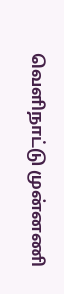வெளிநாட்டு முன்னணி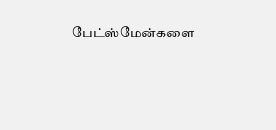பேட்ஸ்மேன்களை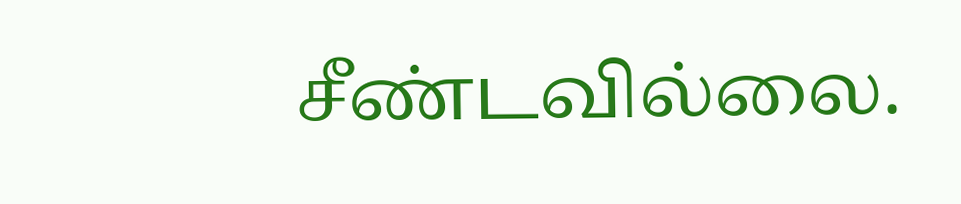சீண்டவில்லை.